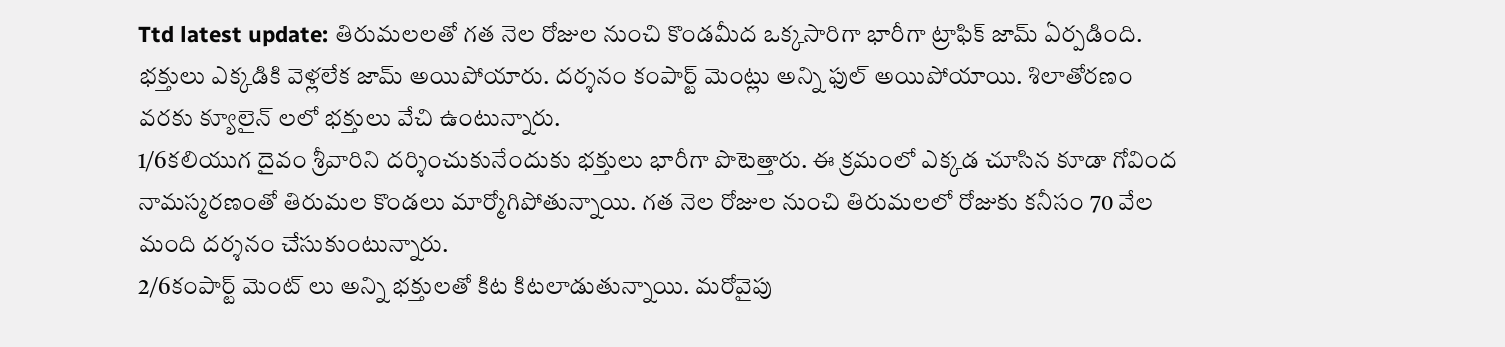Ttd latest update: తిరుమలలతో గత నెల రోజుల నుంచి కొండమీద ఒక్కసారిగా భారీగా ట్రాఫిక్ జామ్ ఏర్పడింది. భక్తులు ఎక్కడికి వెళ్లలేక జామ్ అయిపోయారు. దర్శనం కంపార్ట్ మెంట్లు అన్ని ఫుల్ అయిపోయాయి. శిలాతోరణం వరకు క్యూలైన్ లలో భక్తులు వేచి ఉంటున్నారు.
1/6కలియుగ దైవం శ్రీవారిని దర్శించుకునేందుకు భక్తులు భారీగా పొటెత్తారు. ఈ క్రమంలో ఎక్కడ చూసిన కూడా గోవింద నామస్మరణంతో తిరుమల కొండలు మార్మోగిపోతున్నాయి. గత నెల రోజుల నుంచి తిరుమలలో రోజుకు కనీసం 70 వేల మంది దర్శనం చేసుకుంటున్నారు.
2/6కంపార్ట్ మెంట్ లు అన్ని భక్తులతో కిట కిటలాడుతున్నాయి. మరోవైపు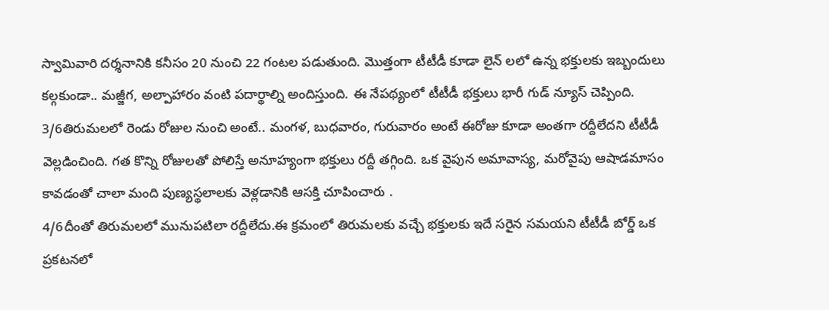స్వామివారి దర్శనానికి కనీసం 20 నుంచి 22 గంటల పడుతుంది. మొత్తంగా టీటీడీ కూడా లైన్ లలో ఉన్న భక్తులకు ఇబ్బందులు కల్గకుండా.. మజ్జీగ, అల్పాహారం వంటి పదార్థాల్ని అందిస్తుంది. ఈ నేపథ్యంలో టీటీడీ భక్తులు భారీ గుడ్ న్యూస్ చెప్పింది.
3/6తిరుమలలో రెండు రోజుల నుంచి అంటే.. మంగళ, బుధవారం, గురువారం అంటే ఈరోజు కూడా అంతగా రద్దీలేదని టీటీడీ వెల్లడించింది. గత కొన్ని రోజులతో పోలిస్తే అనూహ్యంగా భక్తులు రద్దీ తగ్గింది. ఒక వైపున అమావాస్య, మరోవైపు ఆషాడమాసం కావడంతో చాలా మంది పుణ్యస్థలాలకు వెళ్లడానికి ఆసక్తి చూపించారు .
4/6దీంతో తిరుమలలో మునుపటిలా రద్దీలేదు.ఈ క్రమంలో తిరుమలకు వచ్చే భక్తులకు ఇదే సరైన సమయని టీటీడీ బోర్డ్ ఒక ప్రకటనలో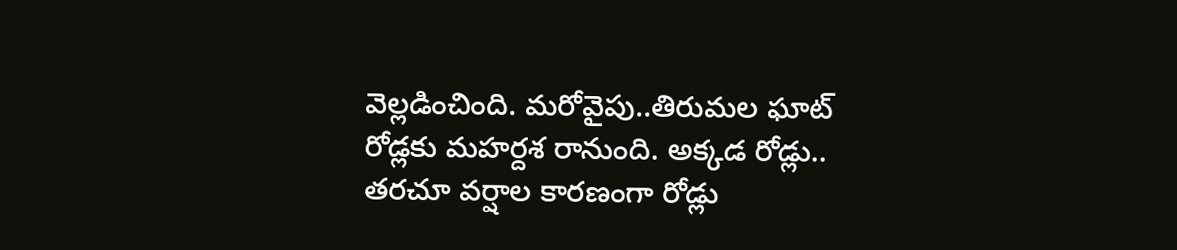వెల్లడించింది. మరోవైపు..తిరుమల ఘాట్ రోడ్లకు మహర్దశ రానుంది. అక్కడ రోడ్లు.. తరచూ వర్షాల కారణంగా రోడ్లు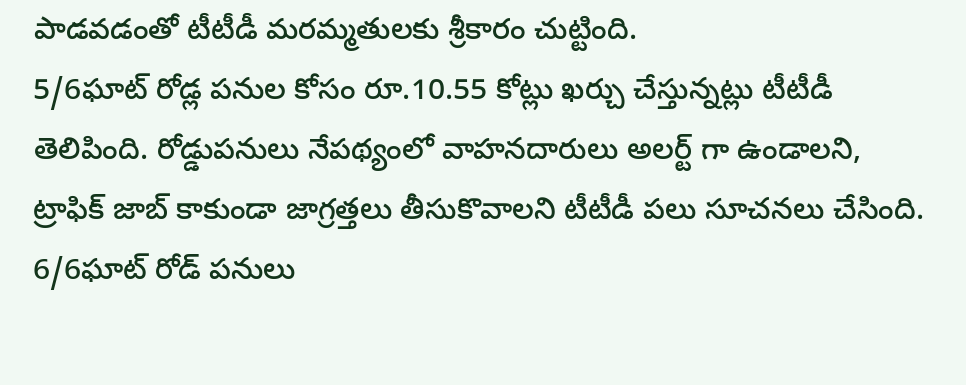పాడవడంతో టీటీడీ మరమ్మతులకు శ్రీకారం చుట్టింది.
5/6ఘాట్ రోడ్ల పనుల కోసం రూ.10.55 కోట్లు ఖర్చు చేస్తున్నట్లు టీటీడీ తెలిపింది. రోడ్డుపనులు నేపథ్యంలో వాహనదారులు అలర్ట్ గా ఉండాలని, ట్రాఫిక్ జాబ్ కాకుండా జాగ్రత్తలు తీసుకొవాలని టీటీడీ పలు సూచనలు చేసింది.
6/6ఘాట్ రోడ్ పనులు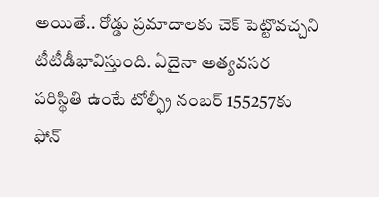అయితే.. రోడ్డు ప్రమాదాలకు చెక్ పెట్టొవచ్చని టీటీడీభావిస్తుంది. ఏదైనా అత్యవసర పరిస్థితి ఉంటే టోల్ఫ్రీ నంబర్ 155257కు ఫోన్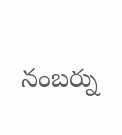నంబర్ను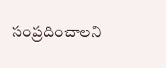సంప్రదించాలని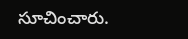సూచించారు.